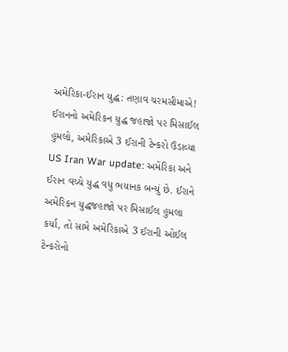અમેરિકા-ઈરાન યુદ્ધ: તણાવ ચરમસીમાએ! ઈરાનનો અમેરિકન યુદ્ધ જહાજો પર મિસાઈલ હુમલો, અમેરિકાએ 3 ઈરાની ટેન્કરો ઉડાવ્યા
US Iran War update: અમેરિકા અને ઈરાન વચ્ચે યુદ્ધ વધુ ભયાનક બન્યું છે. ઈરાને અમેરિકન યુદ્ધજહાજો પર મિસાઈલ હુમલા કર્યા, તો સામે અમેરિકાએ 3 ઈરાની ઓઈલ ટેન્કરોનો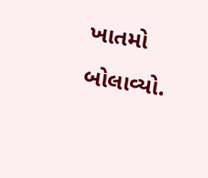ખાતમો બોલાવ્યો.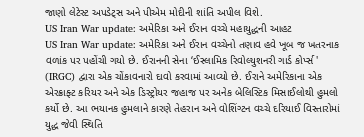જાણો લેટેસ્ટ અપડેટ્સ અને પીએમ મોદીની શાંતિ અપીલ વિશે.
US Iran War update: અમેરિકા અને ઈરાન વચ્ચે મહાયુદ્ધની આહટ
US Iran War update: અમેરિકા અને ઈરાન વચ્ચેનો તણાવ હવે ખૂબ જ ખતરનાક વળાંક પર પહોંચી ગયો છે. ઈરાનની સેના ‘ઈસ્લામિક રિવોલ્યુશનરી ગાર્ડ કોર્પ્સ' (IRGC) દ્વારા એક ચોંકાવનારો દાવો કરવામાં આવ્યો છે. ઈરાને અમેરિકાના એક એરક્રાફ્ટ કરિયર અને એક ડિસ્ટ્રોયર જહાજ પર અનેક બેલિસ્ટિક મિસાઈલોથી હુમલો કર્યો છે. આ ભયાનક હુમલાને કારણે તેહરાન અને વોશિંગ્ટન વચ્ચે દરિયાઈ વિસ્તારોમાં યુદ્ધ જેવી સ્થિતિ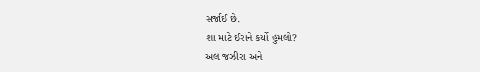સર્જાઈ છે.
શા માટે ઈરાને કર્યો હુમલો?
અલ જઝીરા અને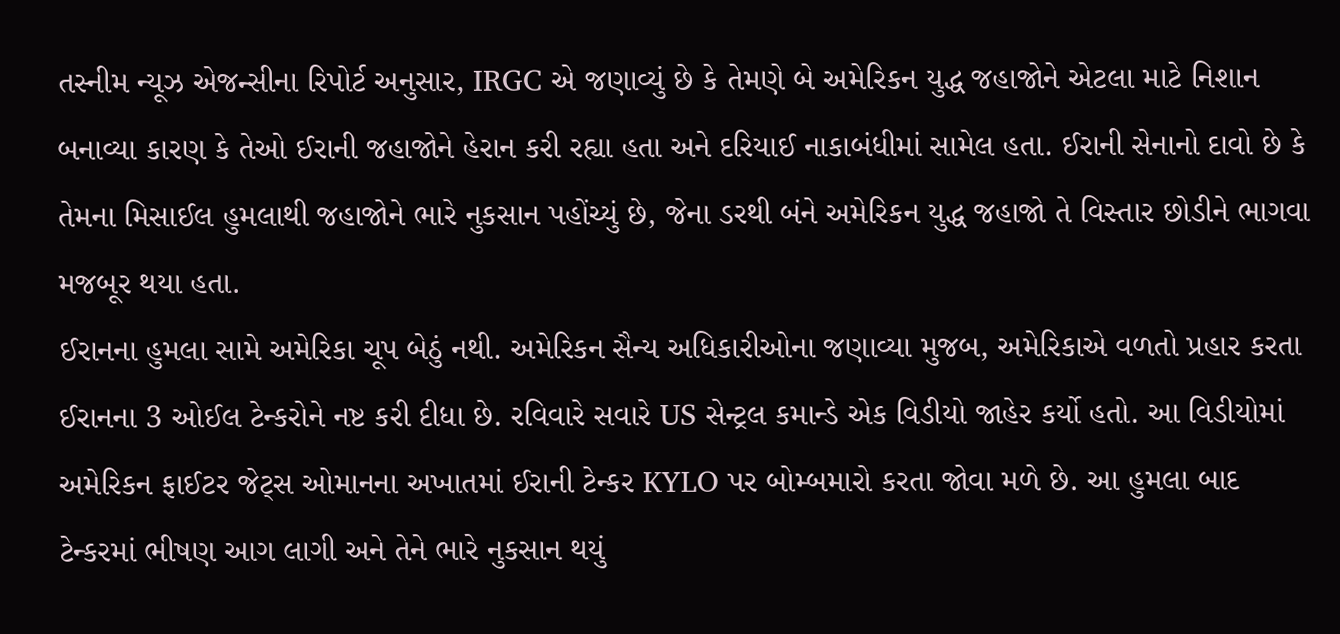તસ્નીમ ન્યૂઝ એજન્સીના રિપોર્ટ અનુસાર, IRGC એ જણાવ્યું છે કે તેમણે બે અમેરિકન યુદ્ધ જહાજોને એટલા માટે નિશાન બનાવ્યા કારણ કે તેઓ ઈરાની જહાજોને હેરાન કરી રહ્યા હતા અને દરિયાઈ નાકાબંધીમાં સામેલ હતા. ઈરાની સેનાનો દાવો છે કે તેમના મિસાઈલ હુમલાથી જહાજોને ભારે નુકસાન પહોંચ્યું છે, જેના ડરથી બંને અમેરિકન યુદ્ધ જહાજો તે વિસ્તાર છોડીને ભાગવા મજબૂર થયા હતા.
ઈરાનના હુમલા સામે અમેરિકા ચૂપ બેઠું નથી. અમેરિકન સૈન્ય અધિકારીઓના જણાવ્યા મુજબ, અમેરિકાએ વળતો પ્રહાર કરતા ઈરાનના 3 ઓઈલ ટેન્કરોને નષ્ટ કરી દીધા છે. રવિવારે સવારે US સેન્ટ્રલ કમાન્ડે એક વિડીયો જાહેર કર્યો હતો. આ વિડીયોમાં અમેરિકન ફાઈટર જેટ્સ ઓમાનના અખાતમાં ઈરાની ટેન્કર KYLO પર બોમ્બમારો કરતા જોવા મળે છે. આ હુમલા બાદ ટેન્કરમાં ભીષણ આગ લાગી અને તેને ભારે નુકસાન થયું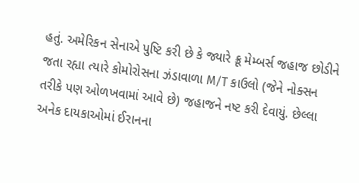હતું. અમેરિકન સેનાએ પુષ્ટિ કરી છે કે જ્યારે ક્રૂ મેમ્બર્સ જહાજ છોડીને જતા રહ્યા ત્યારે કોમોરોસના ઝંડાવાળા M/T કાઉલો (જેને નોક્સન તરીકે પણ ઓળખવામાં આવે છે) જહાજને નષ્ટ કરી દેવાયું. છેલ્લા અનેક દાયકાઓમાં ઈરાનના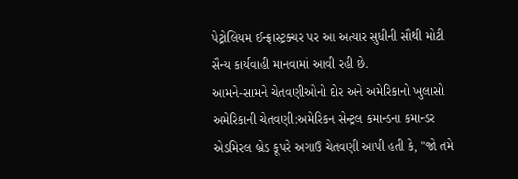પેટ્રોલિયમ ઈન્ફ્રાસ્ટ્રક્ચર પર આ અત્યાર સુધીની સૌથી મોટી સૈન્ય કાર્યવાહી માનવામાં આવી રહી છે.
આમને-સામને ચેતવણીઓનો દોર અને અમેરિકાનો ખુલાસો
અમેરિકાની ચેતવણી:અમેરિકન સેન્ટ્રલ કમાન્ડના કમાન્ડર એડમિરલ બ્રેડ કૂપરે અગાઉ ચેતવણી આપી હતી કે, "જો તમે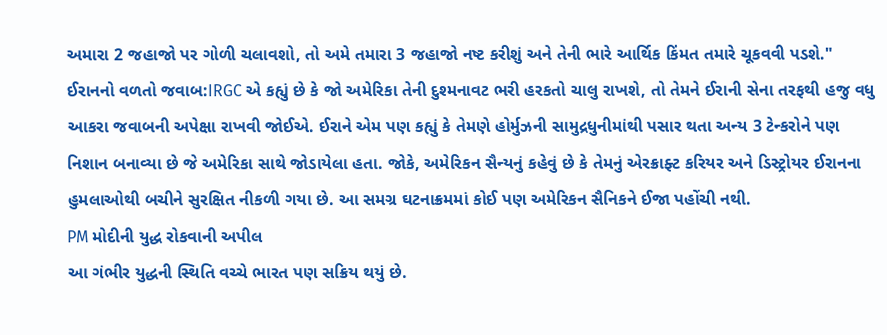અમારા 2 જહાજો પર ગોળી ચલાવશો, તો અમે તમારા 3 જહાજો નષ્ટ કરીશું અને તેની ભારે આર્થિક કિંમત તમારે ચૂકવવી પડશે."
ઈરાનનો વળતો જવાબ:IRGC એ કહ્યું છે કે જો અમેરિકા તેની દુશ્મનાવટ ભરી હરકતો ચાલુ રાખશે, તો તેમને ઈરાની સેના તરફથી હજુ વધુ આકરા જવાબની અપેક્ષા રાખવી જોઈએ. ઈરાને એમ પણ કહ્યું કે તેમણે હોર્મુઝની સામુદ્રધુનીમાંથી પસાર થતા અન્ય 3 ટેન્કરોને પણ નિશાન બનાવ્યા છે જે અમેરિકા સાથે જોડાયેલા હતા. જોકે, અમેરિકન સૈન્યનું કહેવું છે કે તેમનું એરક્રાફ્ટ કરિયર અને ડિસ્ટ્રોયર ઈરાનના હુમલાઓથી બચીને સુરક્ષિત નીકળી ગયા છે. આ સમગ્ર ઘટનાક્રમમાં કોઈ પણ અમેરિકન સૈનિકને ઈજા પહોંચી નથી.
PM મોદીની યુદ્ધ રોકવાની અપીલ
આ ગંભીર યુદ્ધની સ્થિતિ વચ્ચે ભારત પણ સક્રિય થયું છે.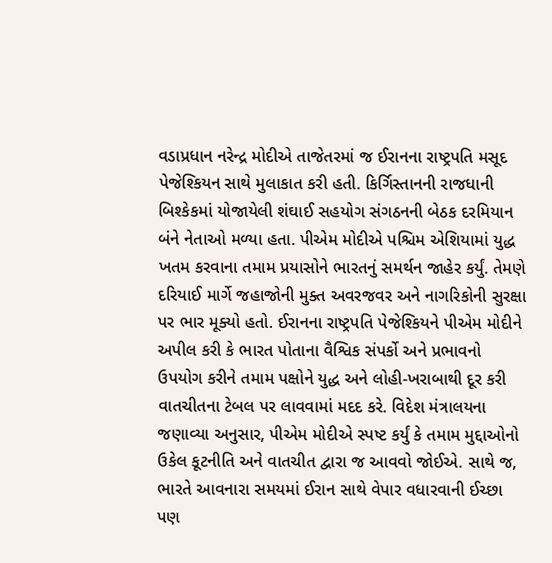વડાપ્રધાન નરેન્દ્ર મોદીએ તાજેતરમાં જ ઈરાનના રાષ્ટ્રપતિ મસૂદ પેજેશ્કિયન સાથે મુલાકાત કરી હતી. કિર્ગિસ્તાનની રાજધાની બિશ્કેકમાં યોજાયેલી શંઘાઈ સહયોગ સંગઠનની બેઠક દરમિયાન બંને નેતાઓ મળ્યા હતા. પીએમ મોદીએ પશ્ચિમ એશિયામાં યુદ્ધ ખતમ કરવાના તમામ પ્રયાસોને ભારતનું સમર્થન જાહેર કર્યું. તેમણે દરિયાઈ માર્ગે જહાજોની મુક્ત અવરજવર અને નાગરિકોની સુરક્ષા પર ભાર મૂક્યો હતો. ઈરાનના રાષ્ટ્રપતિ પેજેશ્કિયને પીએમ મોદીને અપીલ કરી કે ભારત પોતાના વૈશ્વિક સંપર્કો અને પ્રભાવનો ઉપયોગ કરીને તમામ પક્ષોને યુદ્ધ અને લોહી-ખરાબાથી દૂર કરી વાતચીતના ટેબલ પર લાવવામાં મદદ કરે. વિદેશ મંત્રાલયના જણાવ્યા અનુસાર, પીએમ મોદીએ સ્પષ્ટ કર્યું કે તમામ મુદ્દાઓનો ઉકેલ કૂટનીતિ અને વાતચીત દ્વારા જ આવવો જોઈએ. સાથે જ, ભારતે આવનારા સમયમાં ઈરાન સાથે વેપાર વધારવાની ઈચ્છા પણ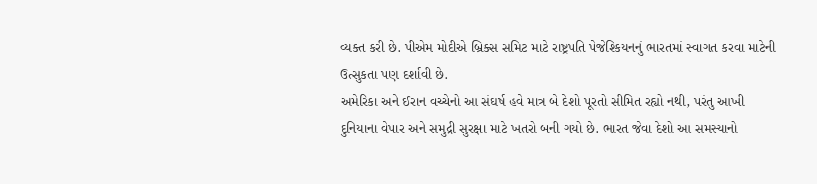વ્યક્ત કરી છે. પીએમ મોદીએ બ્રિક્સ સમિટ માટે રાષ્ટ્રપતિ પેજેશ્કિયનનું ભારતમાં સ્વાગત કરવા માટેની ઉત્સુકતા પણ દર્શાવી છે.
અમેરિકા અને ઈરાન વચ્ચેનો આ સંઘર્ષ હવે માત્ર બે દેશો પૂરતો સીમિત રહ્યો નથી, પરંતુ આખી દુનિયાના વેપાર અને સમુદ્રી સુરક્ષા માટે ખતરો બની ગયો છે. ભારત જેવા દેશો આ સમસ્યાનો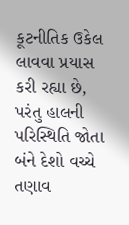કૂટનીતિક ઉકેલ લાવવા પ્રયાસ કરી રહ્યા છે, પરંતુ હાલની પરિસ્થિતિ જોતા બંને દેશો વચ્ચે તણાવ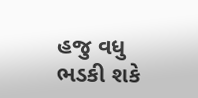હજુ વધુ ભડકી શકે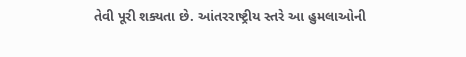તેવી પૂરી શક્યતા છે. આંતરરાષ્ટ્રીય સ્તરે આ હુમલાઓની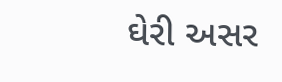ઘેરી અસર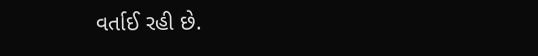વર્તાઈ રહી છે.